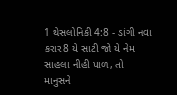1 થેસલોનિકી 4:8 - ડાંગી નવા કરાર8 યે સાટી જો યે નેમ સાહલા નીહી પાળ, તો માનુસને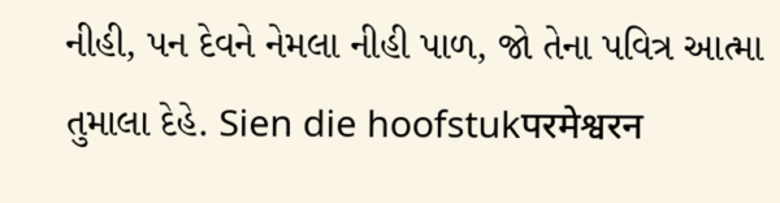નીહી, પન દેવને નેમલા નીહી પાળ, જો તેના પવિત્ર આત્મા તુમાલા દેહે. Sien die hoofstukपरमेश्वरन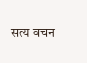सत्य वचन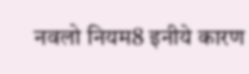नवलो नियम8 इनीये कारण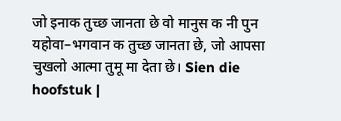जो इनाक तुच्छ जानता छे वो मानुस क नी पुन यहोवा–भगवान क तुच्छ जानता छे, जो आपसा चुखलो आत्मा तुमू मा देता छे। Sien die hoofstuk |